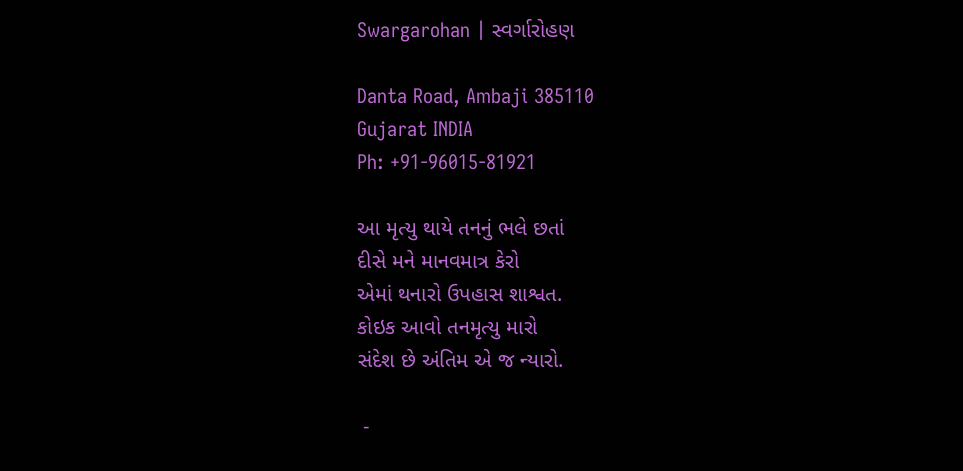Swargarohan | સ્વર્ગારોહણ

Danta Road, Ambaji 385110
Gujarat INDIA
Ph: +91-96015-81921

આ મૃત્યુ થાયે તનનું ભલે છતાં
દીસે મને માનવમાત્ર કેરો
એમાં થનારો ઉપહાસ શાશ્વત.
કોઇક આવો તનમૃત્યુ મારો
સંદેશ છે અંતિમ એ જ ન્યારો.

 -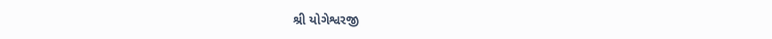શ્રી યોગેશ્વરજી